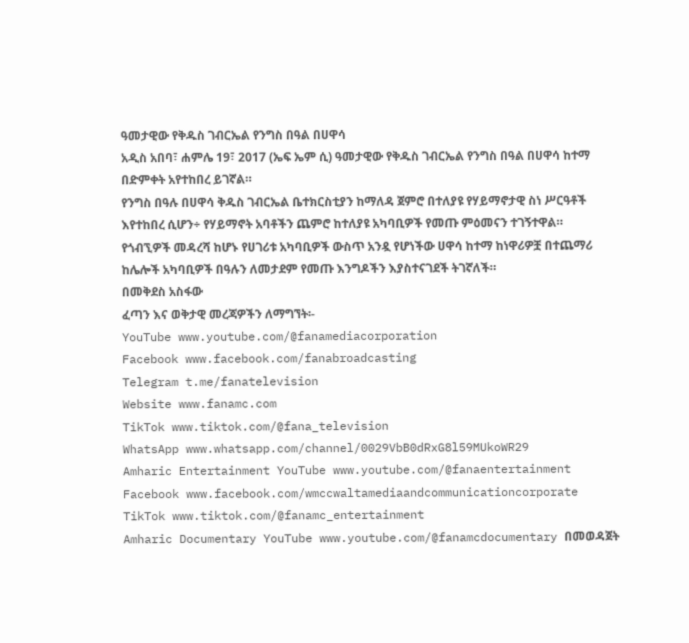ዓመታዊው የቅዱስ ገብርኤል የንግስ በዓል በሀዋሳ
አዲስ አበባ፣ ሐምሌ 19፣ 2017 (ኤፍ ኤም ሲ) ዓመታዊው የቅዱስ ገብርኤል የንግስ በዓል በሀዋሳ ከተማ በድምቀት አየተከበረ ይገኛል።
የንግስ በዓሉ በሀዋሳ ቅዱስ ገብርኤል ቤተክርስቲያን ከማለዳ ጀምሮ በተለያዩ የሃይማኖታዊ ስነ ሥርዓቶች እየተከበረ ሲሆን÷ የሃይማኖት አባቶችን ጨምሮ ከተለያዩ አካባቢዎች የመጡ ምዕመናን ተገኝተዋል።
የጎብኚዎች መዳረሻ ከሆኑ የሀገሪቱ አካባቢዎች ውስጥ አንዷ የሆነችው ሀዋሳ ከተማ ከነዋሪዎቿ በተጨማሪ ከሌሎች አካባቢዎች በዓሉን ለመታደም የመጡ እንግዶችን እያስተናገደች ትገኛለች።
በመቅደስ አስፋው
ፈጣን እና ወቅታዊ መረጃዎችን ለማግኘት፡-
YouTube www.youtube.com/@fanamediacorporation
Facebook www.facebook.com/fanabroadcasting
Telegram t.me/fanatelevision
Website www.fanamc.com
TikTok www.tiktok.com/@fana_television
WhatsApp www.whatsapp.com/channel/0029VbB0dRxG8l59MUkoWR29
Amharic Entertainment YouTube www.youtube.com/@fanaentertainment
Facebook www.facebook.com/wmccwaltamediaandcommunicationcorporate
TikTok www.tiktok.com/@fanamc_entertainment
Amharic Documentary YouTube www.youtube.com/@fanamcdocumentary በመወዳጀት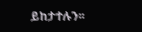ይከታተሉን፡፡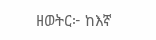ዘወትር፦ ከእኛ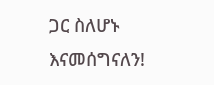ጋር ስለሆኑ እናመሰግናለን!